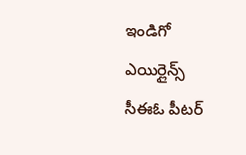ఇండిగో ఎయిర్లైన్స్ సీఈఓ పీటర్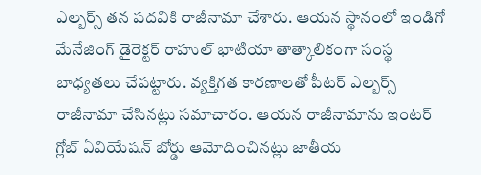ఎల్బర్స్ తన పదవికి రాజీనామా చేశారు. ఆయన స్థానంలో ఇండిగో మేనేజింగ్ డైరెక్టర్ రాహుల్ భాటియా తాత్కాలికంగా సంస్థ బాధ్యతలు చేపట్టారు. వ్యక్తిగత కారణాలతో పీటర్ ఎల్బర్స్ రాజీనామా చేసినట్లు సమాచారం. ఆయన రాజీనామాను ఇంటర్ గ్లోబ్ ఏవియేషన్ బోర్డు ఆమోదించినట్లు జాతీయ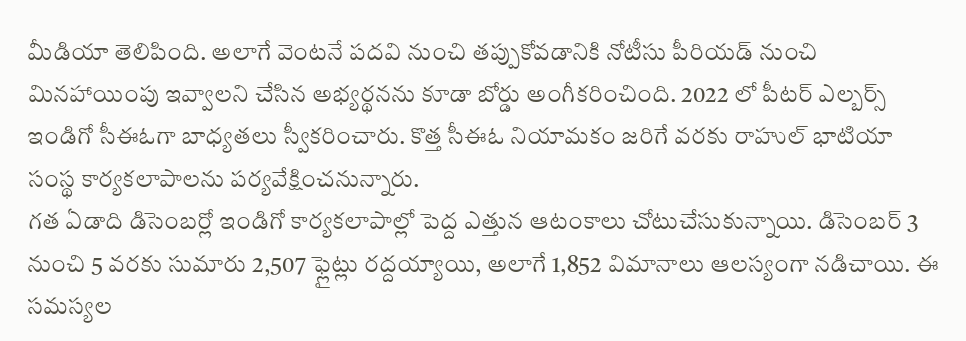మీడియా తెలిపింది. అలాగే వెంటనే పదవి నుంచి తప్పుకోవడానికి నోటీసు పీరియడ్ నుంచి మినహాయింపు ఇవ్వాలని చేసిన అభ్యర్థనను కూడా బోర్డు అంగీకరించింది. 2022 లో పీటర్ ఎల్బర్స్ ఇండిగో సీఈఓగా బాధ్యతలు స్వీకరించారు. కొత్త సీఈఓ నియామకం జరిగే వరకు రాహుల్ భాటియా సంస్థ కార్యకలాపాలను పర్యవేక్షించనున్నారు.
గత ఏడాది డిసెంబర్లో ఇండిగో కార్యకలాపాల్లో పెద్ద ఎత్తున ఆటంకాలు చోటుచేసుకున్నాయి. డిసెంబర్ 3 నుంచి 5 వరకు సుమారు 2,507 ఫ్లైట్లు రద్దయ్యాయి, అలాగే 1,852 విమానాలు ఆలస్యంగా నడిచాయి. ఈ సమస్యల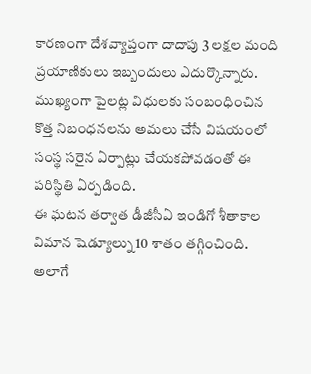కారణంగా దేశవ్యాప్తంగా దాదాపు 3 లక్షల మంది ప్రయాణికులు ఇబ్బందులు ఎదుర్కొన్నారు. ముఖ్యంగా పైలట్ల విధులకు సంబంధించిన కొత్త నిబంధనలను అమలు చేసే విషయంలో సంస్థ సరైన ఏర్పాట్లు చేయకపోవడంతో ఈ పరిస్థితి ఏర్పడింది.
ఈ ఘటన తర్వాత డీజీసీఏ ఇండిగో శీతాకాల విమాన షెడ్యూల్ను 10 శాతం తగ్గించింది. అలాగే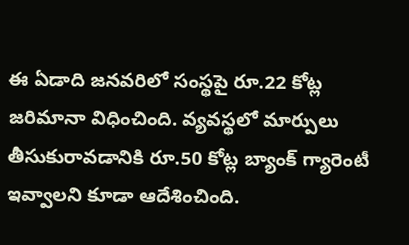ఈ ఏడాది జనవరిలో సంస్థపై రూ.22 కోట్ల జరిమానా విధించింది. వ్యవస్థలో మార్పులు తీసుకురావడానికి రూ.50 కోట్ల బ్యాంక్ గ్యారెంటీ ఇవ్వాలని కూడా ఆదేశించింది.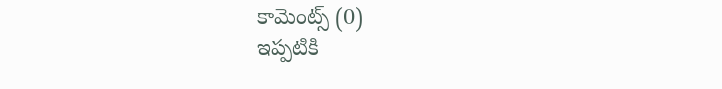కామెంట్స్ (0)
ఇప్పటికి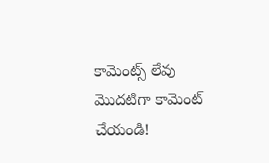కామెంట్స్ లేవు
మొదటిగా కామెంట్ చేయండి!